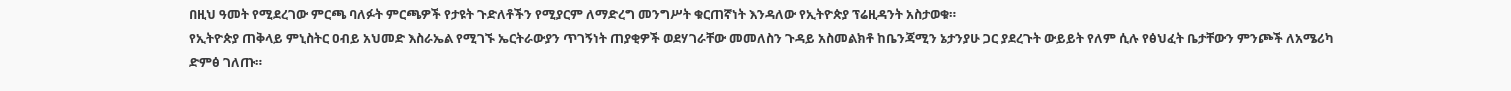በዚህ ዓመት የሚደረገው ምርጫ ባለፉት ምርጫዎች የታዩት ጉድለቶችን የሚያርም ለማድረግ መንግሥት ቁርጠኛነት እንዳለው የኢትዮጵያ ፕሬዚዳንት አስታወቁ።
የኢትዮጵያ ጠቅላይ ምኒስትር ዐብይ አህመድ እስራኤል የሚገኙ ኤርትራውያን ጥገኝነት ጠያቂዎች ወደሃገራቸው መመለስን ጉዳይ አስመልክቶ ከቤንጃሚን ኔታንያሁ ጋር ያደረጉት ውይይት የለም ሲሉ የፅህፈት ቤታቸውን ምንጮች ለአሜሪካ ድምፅ ገለጡ።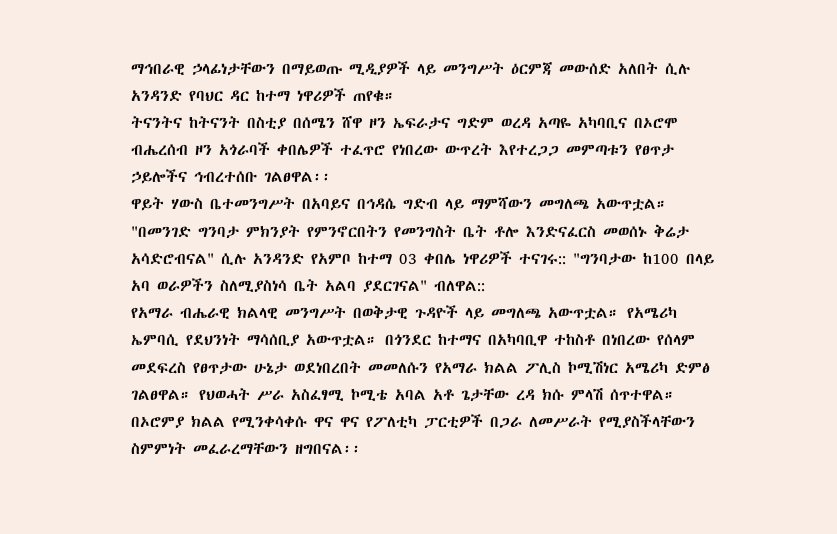ማኅበራዊ ኃላፊነታቸውን በማይወጡ ሚዲያዎች ላይ መንግሥት ዕርምጃ መውሰድ አለበት ሲሉ አንዳንድ የባህር ዳር ከተማ ነዋሪዎች ጠየቁ።
ትናንትና ከትናንት በስቲያ በሰሜን ሸዋ ዞን ኤፍራታና ግድም ወረዳ አጣዬ አካባቢና በኦሮሞ ብሔረሰብ ዞን አጎራባች ቀበሌዎች ተፈጥሮ የነበረው ውጥረት እየተረጋጋ መምጣቱን የፀጥታ ኃይሎችና ኅብረተሰቡ ገልፀዋል፡፡
ዋይት ሃውስ ቤተመንግሥት በአባይና በኅዳሴ ግድብ ላይ ማምሻውን መግለጫ አውጥቷል።
"በመንገድ ግንባታ ምክንያት የምንኖርበትን የመንግስት ቤት ቶሎ እንድናፈርስ መወሰኑ ቅሬታ አሳድሮብናል" ሲሉ አንዳንድ የአምቦ ከተማ 03 ቀበሌ ነዋሪዎች ተናገሩ:: "ግንባታው ከ100 በላይ አባ ወራዎችን ስለሚያስነሳ ቤት አልባ ያደርገናል" ብለዋል::
የአማራ ብሔራዊ ክልላዊ መንግሥት በወቅታዊ ጉዳዮች ላይ መግለጫ አውጥቷል። የአሜሪካ ኤምባሲ የደህንነት ማሳሰቢያ አውጥቷል። በጎንደር ከተማና በአካባቢዋ ተከስቶ በነበረው የሰላም መደፍረስ የፀጥታው ሁኔታ ወደነበረበት መመለሱን የአማራ ክልል ፖሊስ ኮሚሽነር አሜሪካ ድምፅ ገልፀዋል። የህወሓት ሥራ አስፈፃሚ ኮሚቴ አባል አቶ ጌታቸው ረዳ ክሱ ምላሽ ሰጥተዋል።
በኦሮምያ ክልል የሚንቀሳቀሱ ዋና ዋና የፖለቲካ ፓርቲዎች በጋራ ለመሥራት የሚያስችላቸውን ስምምነት መፈራረማቸውን ዘግበናል፡፡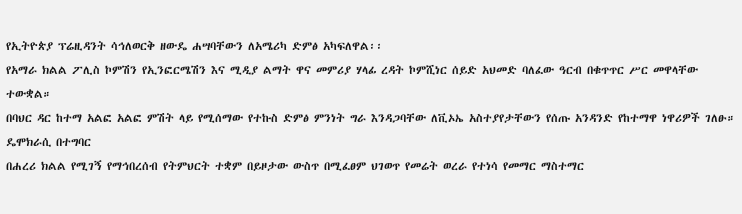የኢትዮጵያ ፕሬዚዳንት ሳኅለወርቅ ዘውዴ ሐሣባቸውን ለአሜሪካ ድምፅ አካፍለዋል፡፡
የአማራ ክልል ፖሊስ ኮምሽን የኢንፎርሜሽን እና ሚዲያ ልማት ዋና መምሪያ ሃላፊ ረዳት ኮምሺነር ሰይድ አህመድ ባለፈው ዓርብ በቁጥጥር ሥር መዋላቸው ተውቋል።
በባህር ዳር ከተማ አልፎ አልፎ ምሽት ላይ የሚሰማው የተኩስ ድምፅ ምንነት ግራ እንዳጋባቸው ለቪኦኤ አስተያየታቸውን የሰጡ አንዳንድ የከተማዋ ነዋሪዎች ገለፁ።
ዴሞክራሲ በተግባር
በሐረሪ ክልል የሚገኝ የማኅበረሰብ የትምህርት ተቋም በይዞታው ውስጥ በሚፈፀም ህገወጥ የመሬት ወረራ የተነሳ የመማር ማስተማር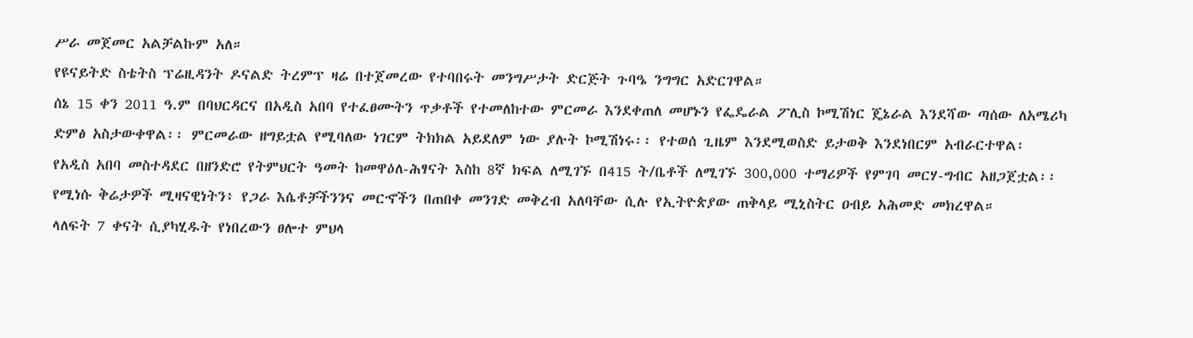ሥራ መጀመር አልቻልኩም አለ።
የዩናይትድ ስቴትስ ፕሬዚዳንት ዶናልድ ትረምፕ ዛሬ በተጀመረው የተባበሩት መንግሥታት ድርጅት ጉባዔ ንግግር አድርገዋል።
ሰኔ 15 ቀን 2011 ዓ.ም በባህርዳርና በአዲስ አበባ የተፈፀሙትን ጥቃቶች የተመለከተው ምርመራ እንደቀጠለ መሆኑን የፌዴራል ፖሊስ ኮሚሽነር ጄኔራል እንደሻው ጣሰው ለአሜሪካ ድምፅ አስታውቀዋል፡፡ ምርመራው ዘግይቷል የሚባለው ነገርም ትክክል አይደለም ነው ያሉት ኮሚሽነሩ፡፡ የተወሰ ጊዜም እንደሚወስድ ይታወቅ እንደነበርም አብራርተዋል፡
የአዲስ አበባ መስተዳደር በዘንድሮ የትምህርት ዓመት ከመዋዕለ-ሕፃናት እስከ 8ኛ ክፍል ለሚገኙ በ415 ት/ቤቶች ለሚገኙ 300,000 ተማሪዎች የምገባ መርሃ-ግብር አዘጋጀቷል፡፡
የሚነሱ ቅሬታዎች ሚዛናዊነትን፥ የጋራ እሴቶቻችንንና መርኆችን በጠበቀ መንገድ መቅረብ አለባቸው ሲሉ የኢትዮጵያው ጠቅላይ ሚኒስትር ዐብይ አሕመድ መክረዋል።
ላለፍት 7 ቀናት ሲያካሂዱት የነበረውን ፀሎተ ምህላ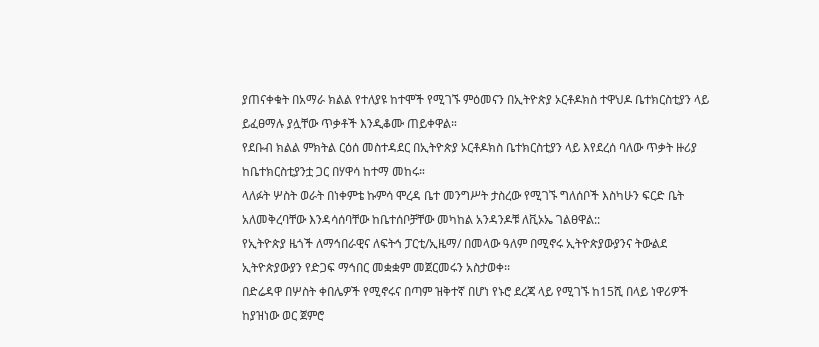ያጠናቀቁት በአማራ ክልል የተለያዩ ከተሞች የሚገኙ ምዕመናን በኢትዮጵያ ኦርቶዶክስ ተዋህዶ ቤተክርስቲያን ላይ ይፈፀማሉ ያሏቸው ጥቃቶች እንዲቆሙ ጠይቀዋል።
የደቡብ ክልል ምክትል ርዕሰ መስተዳደር በኢትዮጵያ ኦርቶዶክስ ቤተክርስቲያን ላይ እየደረሰ ባለው ጥቃት ዙሪያ ከቤተክርስቲያንቷ ጋር በሃዋሳ ከተማ መከሩ።
ላለፉት ሦስት ወራት በነቀምቴ ኩምሳ ሞረዳ ቤተ መንግሥት ታስረው የሚገኙ ግለሰቦች እስካሁን ፍርድ ቤት አለመቅረባቸው እንዳሳሰባቸው ከቤተሰቦቻቸው መካከል አንዳንዶቹ ለቪኦኤ ገልፀዋል::
የኢትዮጵያ ዜጎች ለማኅበራዊና ለፍትኅ ፓርቲ/ኢዜማ/ በመላው ዓለም በሚኖሩ ኢትዮጵያውያንና ትውልደ ኢትዮጵያውያን የድጋፍ ማኅበር መቋቋም መጀርመሩን አስታወቀ፡፡
በድሬዳዋ በሦስት ቀበሌዎች የሚኖሩና በጣም ዝቅተኛ በሆነ የኑሮ ደረጃ ላይ የሚገኙ ከ15ሺ በላይ ነዋሪዎች ከያዝነው ወር ጀምሮ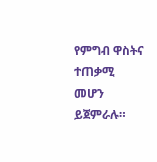የምግብ ዋስትና ተጠቃሚ መሆን ይጀምራሉ።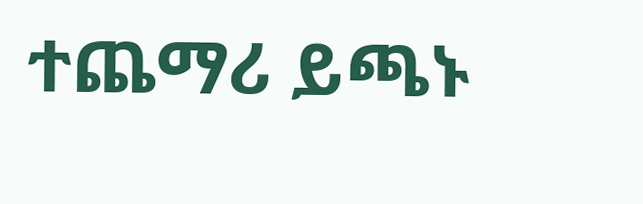ተጨማሪ ይጫኑ